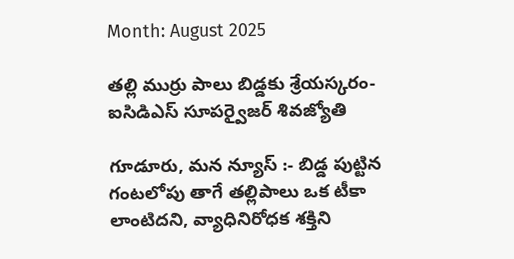Month: August 2025

తల్లి ముర్రు పాలు బిడ్డకు శ్రేయస్కరం-ఐసిడిఎస్ సూపర్వైజర్ శివజ్యోతి

గూడూరు, మన న్యూస్ :- బిడ్డ పుట్టిన గంటలోపు తాగే తల్లిపాలు ఒక టీకా లాంటిదని, వ్యాధినిరోధక శక్తిని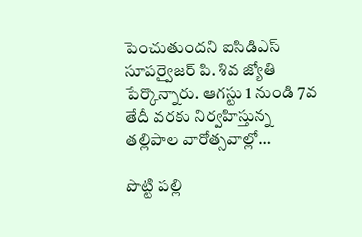పెంచుతుందని ఐసిడిఎస్ సూపర్వైజర్ పి. శివ జ్యోతి పేర్కొన్నారు. ఆగస్టు 1 నుండి 7వ తేదీ వరకు నిర్వహిస్తున్న తల్లిపాల వారోత్సవాల్లో…

పొట్టి పల్లి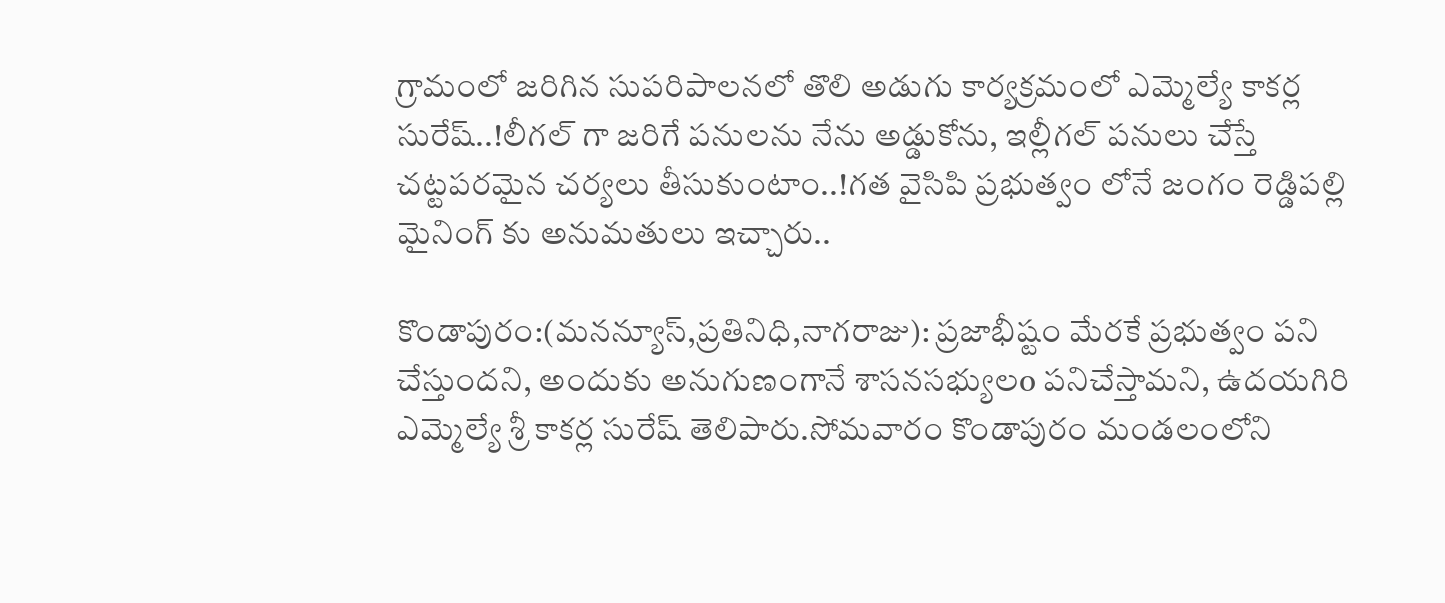గ్రామంలో జరిగిన సుపరిపాలనలో తొలి అడుగు కార్యక్రమంలో ఎమ్మెల్యే కాకర్ల సురేష్..!లీగల్ గా జరిగే పనులను నేను అడ్డుకోను, ఇల్లీగల్ పనులు చేస్తే చట్టపరమైన చర్యలు తీసుకుంటాం..!గత వైసిపి ప్రభుత్వం లోనే జంగం రెడ్డిపల్లి మైనింగ్ కు అనుమతులు ఇచ్చారు..

కొండాపురం:(మనన్యూస్,ప్రతినిధి,నాగరాజు): ప్రజాభీష్టం మేరకే ప్రభుత్వం పని చేస్తుందని, అందుకు అనుగుణంగానే శాసనసభ్యులo పనిచేస్తామని, ఉదయగిరి ఎమ్మెల్యే శ్రీ కాకర్ల సురేష్ తెలిపారు.సోమవారం కొండాపురం మండలంలోని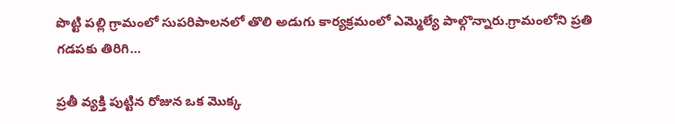పొట్టి పల్లి గ్రామంలో సుపరిపాలనలో తొలి అడుగు కార్యక్రమంలో ఎమ్మెల్యే పాల్గొన్నారు.గ్రామంలోని ప్రతి గడపకు తిరిగి…

ప్రతీ వ్యక్తి పుట్టిన రోజున ఒక మొక్క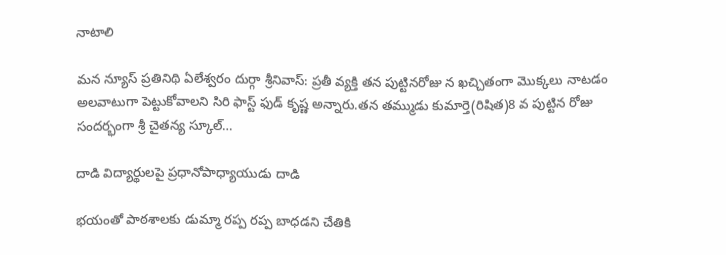నాటాలి

మన న్యూస్ ప్రతినిథి ఏలేశ్వరం దుర్గా శ్రీనివాస్: ప్రతీ వ్యక్తి తన పుట్టినరోజు న ఖచ్చితంగా మొక్కలు నాటడం అలవాటుగా పెట్టుకోవాలని సిరి ఫాస్ట్ ఫుడ్ కృష్ణ అన్నారు.తన తమ్ముడు కుమార్తె(రిషిత)8 వ పుట్టిన రోజు సందర్భంగా శ్రీ చైతన్య స్కూల్…

దాడి విద్యార్థులపై ప్రధానోపాధ్యాయుడు దాడి

భయంతో పాఠశాలకు డుమ్మా రప్ప రప్ప బాధడని చేతికి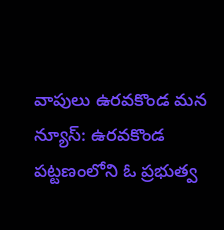వాపులు ఉరవకొండ మన న్యూస్: ఉరవకొండ పట్టణంలోని ఓ ప్రభుత్వ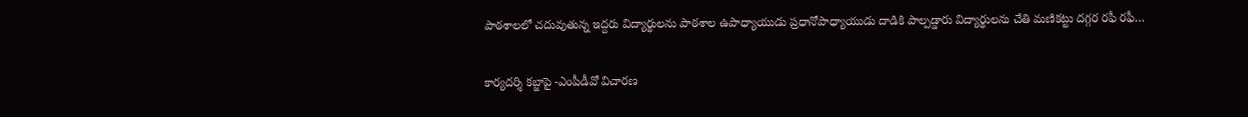పాఠశాలలో చదువుతున్న ఇద్దరు విద్యార్థులను పాఠశాల ఉపాధ్యాయుడు ప్రధానోపాధ్యాయుడు దాడికి పాల్పడ్డారు విద్యార్థులను చేతి మణికట్టు దగ్గర రఫీ రఫీ…

కార్యదర్శి కబ్జాపై -ఎంపీడీవో విచారణ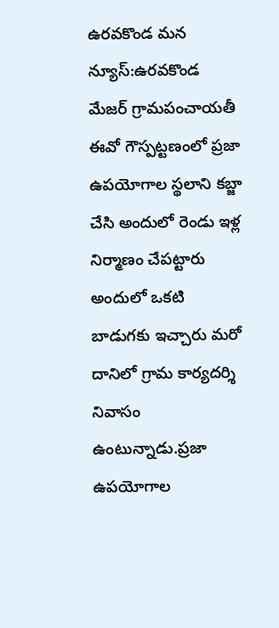ఉరవకొండ మన న్యూస్:ఉరవకొండ మేజర్ గ్రామపంచాయతీ ఈవో గౌస్పట్టణంలో ప్రజా ఉపయోగాల స్థలాని కబ్జా చేసి అందులో రెండు ఇళ్ల నిర్మాణం చేపట్టారు అందులో ఒకటి బాడుగకు ఇచ్చారు మరో దానిలో గ్రామ కార్యదర్శి నివాసం ఉంటున్నాడు.ప్రజా ఉపయోగాల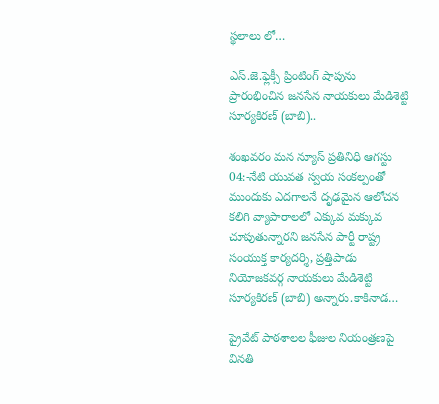స్థలాలు లో…

ఎస్.జె.ఫ్లెక్సీ ప్రింటింగ్ షాపును ప్రారంభించిన జనసేన నాయకులు మేడిశెట్టి సూర్యకిరణ్ (బాబి)..

శంఖవరం మన న్యూస్ ప్రతినిధి ఆగస్టు 04:-నేటి యువత స్వయ సంకల్పంతో ముందుకు ఎదగాలనే దృఢమైన ఆలోచన కలిగి వ్యాపారాలలో ఎక్కువ మక్కువ చూపుతున్నారని జనసేన పార్టీ రాష్ట్ర సంయుక్త కార్యదర్శి, ప్రత్తిపాడు నియోజకవర్గ నాయకులు మేడిశెట్టి సూర్యకిరణ్ (బాబి) అన్నారు.కాకినాడ…

ప్రైవేట్ పాఠశాలల ఫీజుల నియంత్రణపై వినతి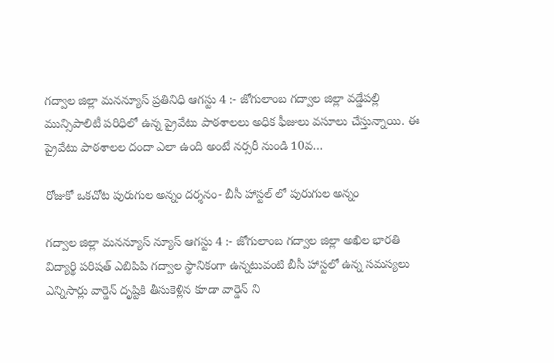గద్వాల జిల్లా మనన్యూస్ ప్రతినిధి ఆగస్టు 4 :- జోగులాంబ గద్వాల జిల్లా వడ్డేపల్లి మున్సిపాలిటీ పరిధిలో ఉన్న ప్రైవేటు పాఠశాలలు అధిక ఫీజులు వసూలు చేస్తున్నాయి. ఈ ప్రైవేటు పాఠశాలల దందా ఎలా ఉంది అంటే నర్సరీ నుండి 10వ…

రోజుకో ఒకచోట పురుగుల అన్నం దర్శనం- బీసీ హాస్టల్ లో పురుగుల అన్నం

గద్వాల జిల్లా మనన్యూస్ న్యూస్ ఆగస్టు 4 :- జోగులాంబ గద్వాల జిల్లా అఖిల భారతి విద్యార్థి పరిషత్ ఎబిపిపి గద్వాల స్థానికంగా ఉన్నటువంటి బీసీ హాస్టలో ఉన్న సమస్యలు ఎన్నిసార్లు వార్డెన్ దృష్టికి తీసుకెళ్లిన కూడా వార్డెన్ ని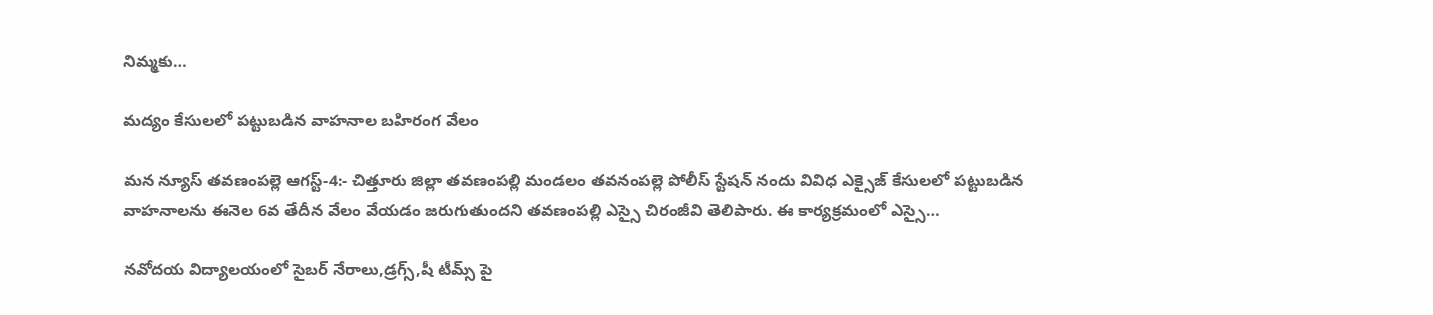నిమ్మకు…

మద్యం కేసులలో పట్టుబడిన వాహనాల బహిరంగ వేలం

మన న్యూస్ తవణంపల్లె ఆగస్ట్-4:- చిత్తూరు జిల్లా తవణంపల్లి మండలం తవనంపల్లె పోలీస్ స్టేషన్ నందు వివిధ ఎక్సైజ్ కేసులలో పట్టుబడిన వాహనాలను ఈనెల 6వ తేదీన వేలం వేయడం జరుగుతుందని తవణంపల్లి ఎస్సై చిరంజీవి తెలిపారు. ఈ కార్యక్రమంలో ఎస్సై…

నవోదయ విద్యాలయంలో సైబర్ నేరాలు,డ్రగ్స్,షీ టీమ్స్ పై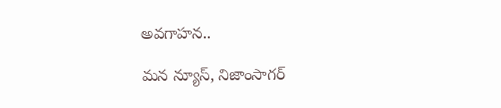అవగాహన..

మన న్యూస్, నిజాంసాగర్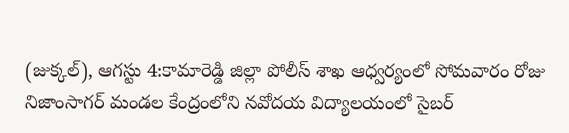(జుక్కల్), ఆగస్టు 4:కామారెడ్డి జిల్లా పోలీస్ శాఖ ఆధ్వర్యంలో సోమవారం రోజు నిజాంసాగర్‌ మండల కేంద్రంలోని నవోదయ విద్యాలయంలో సైబర్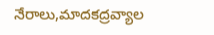నేరాలు,మాదకద్రవ్యాల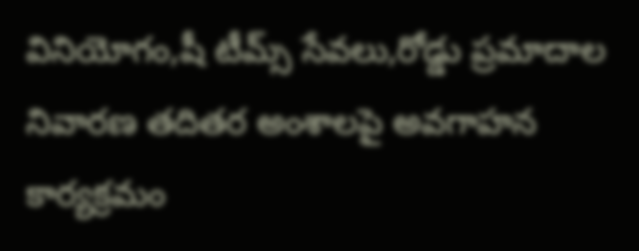వినియోగం,షీ టీమ్స్ సేవలు,రోడ్డు ప్రమాదాల నివారణ తదితర అంశాలపై అవగాహన కార్యక్రమం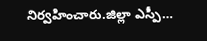నిర్వహించారు.జిల్లా ఎస్పీ…